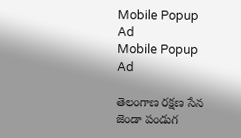Mobile Popup Ad
Mobile Popup Ad

తెలంగాణ రక్షణ సేన జెండా పండుగ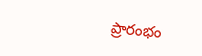ప్రారంభం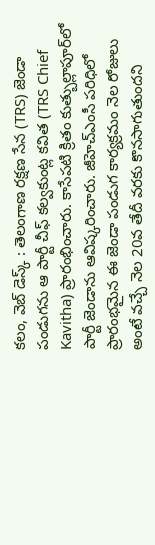కలం, వెబ్ డెస్క్ : తెలంగాణ రక్షణ సేన (TRS) జెండా పండుగను ఆ పార్టీ చీఫ్ కల్వకుంట్ల కవిత (TRS Chief Kavitha) ప్రారంభించారు. కాసేపటి క్రితం కుత్బుల్లాపూర్‌లో పార్టీ జెండాను ఆవిష్కరించారు. జీహెచ్ఎంసీ పరిధిలో ప్రారంభమైన ఈ జెండా పండుగ కార్యక్రమం నెల రోజులు అంటే వచ్చే నెల 20వ తేదీ వరకు కొనసాగుతుందని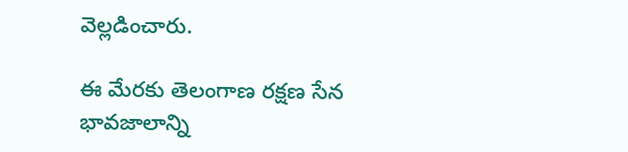వెల్లడించారు.

ఈ మేరకు తెలంగాణ రక్షణ సేన భావజాలాన్ని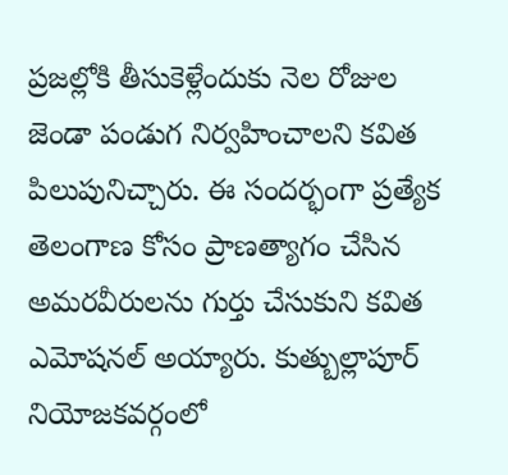ప్రజల్లోకి తీసుకెళ్లేందుకు నెల రోజుల జెండా పండుగ నిర్వహించాలని కవిత పిలుపునిచ్చారు. ఈ సందర్భంగా ప్రత్యేక తెలంగాణ కోసం ప్రాణత్యాగం చేసిన అమరవీరులను గుర్తు చేసుకుని కవిత ఎమోషనల్ అయ్యారు. కుత్బుల్లాపూర్ నియోజకవర్గంలో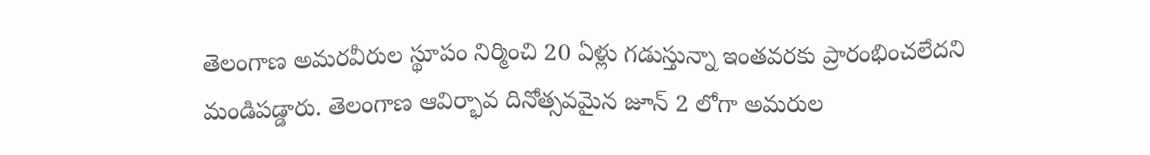తెలంగాణ అమరవీరుల స్థూపం నిర్మించి 20 ఏళ్లు గడుస్తున్నా ఇంతవరకు ప్రారంభించలేదని మండిపడ్డారు. తెలంగాణ ఆవిర్భావ దినోత్సవమైన జూన్ 2 లోగా అమరుల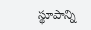స్థూపాన్ని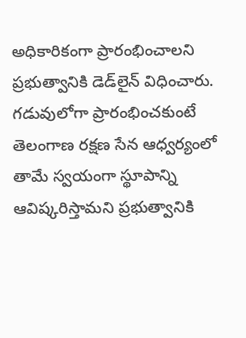అధికారికంగా ప్రారంభించాలని ప్రభుత్వానికి డెడ్‌లైన్ విధించారు. గడువులోగా ప్రారంభించకుంటే తెలంగాణ రక్షణ సేన ఆధ్వర్యంలో తామే స్వయంగా స్థూపాన్ని ఆవిష్కరిస్తామని ప్రభుత్వానికి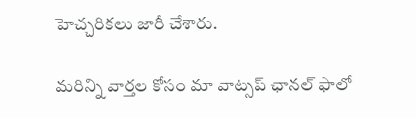హెచ్చరికలు జారీ చేశారు.

మ‌రిన్ని వార్త‌ల కోసం మా వాట్స‌ప్ ఛాన‌ల్ ఫాలో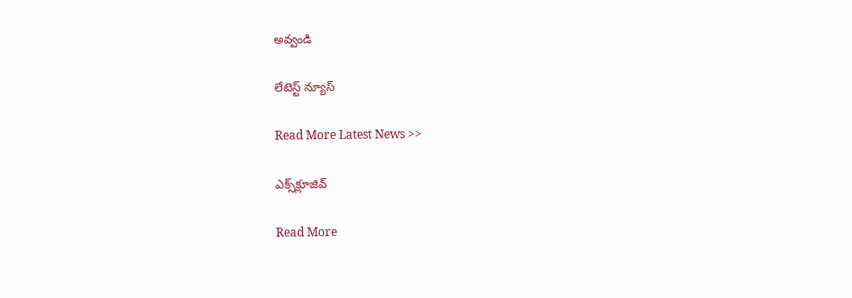అవ్వండి

లేటెస్ట్ న్యూస్‌

Read More Latest News >>

ఎక్స్‌క్లూజివ్‌

Read More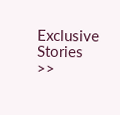Exclusive Stories >>